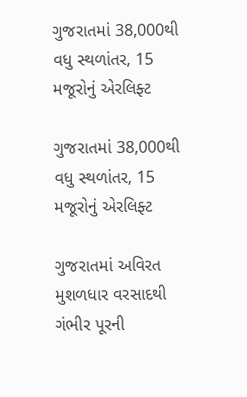ગુજરાતમાં 38,000થી વધુ સ્થળાંતર, 15 મજૂરોનું એરલિફ્ટ

ગુજરાતમાં 38,000થી વધુ સ્થળાંતર, 15 મજૂરોનું એરલિફ્ટ

ગુજરાતમાં અવિરત મુશળધાર વરસાદથી ગંભીર પૂરની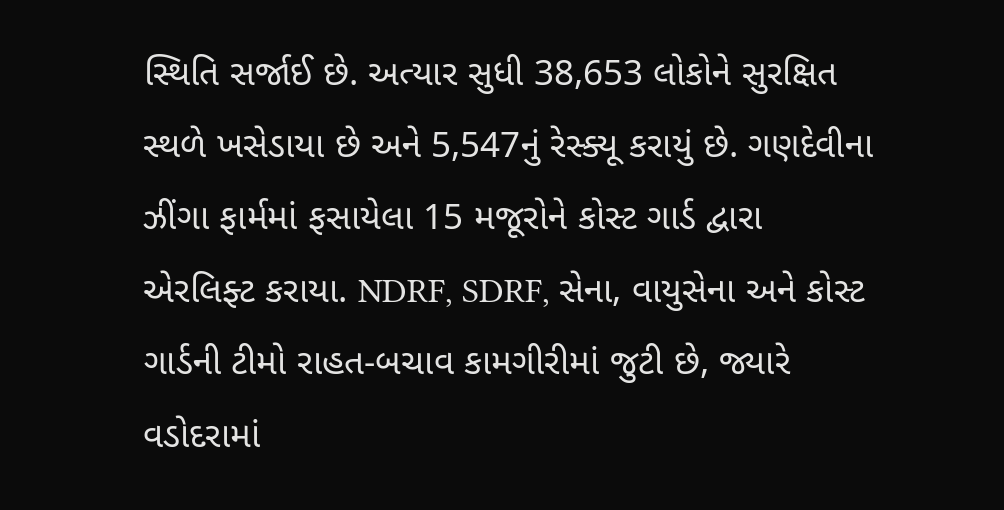સ્થિતિ સર્જાઈ છે. અત્યાર સુધી 38,653 લોકોને સુરક્ષિત સ્થળે ખસેડાયા છે અને 5,547નું રેસ્ક્યૂ કરાયું છે. ગણદેવીના ઝીંગા ફાર્મમાં ફસાયેલા 15 મજૂરોને કોસ્ટ ગાર્ડ દ્વારા એરલિફ્ટ કરાયા. NDRF, SDRF, સેના, વાયુસેના અને કોસ્ટ ગાર્ડની ટીમો રાહત-બચાવ કામગીરીમાં જુટી છે, જ્યારે વડોદરામાં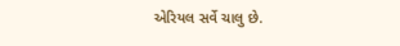એરિયલ સર્વે ચાલુ છે.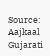Source: Aajkaal Gujarati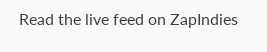Read the live feed on ZapIndies